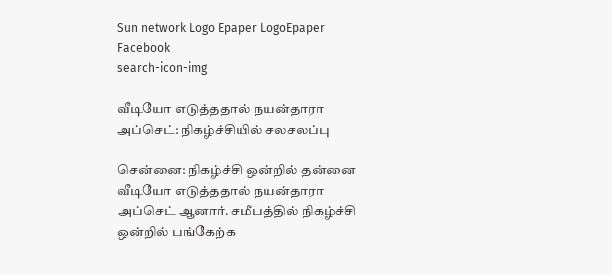Sun network Logo Epaper LogoEpaper Facebook
search-icon-img

வீடியோ எடுத்ததால் நயன்தாரா அப்செட்: நிகழ்ச்சியில் சலசலப்பு

சென்னை: நிகழ்ச்சி ஒன்றில் தன்னை வீடியோ எடுத்ததால் நயன்தாரா அப்செட் ஆனார். சமீபத்தில் நிகழ்ச்சி ஒன்றில் பங்கேற்க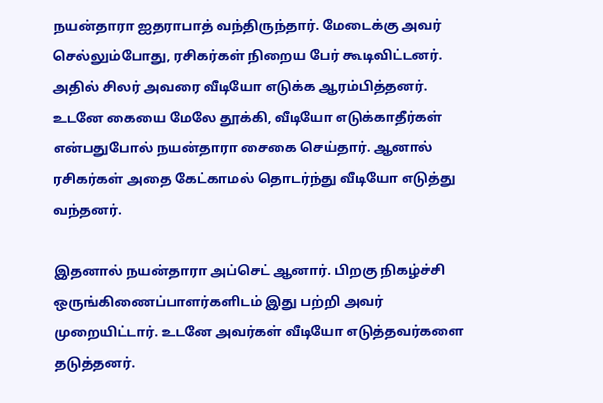நயன்தாரா ஐதராபாத் வந்திருந்தார். மேடைக்கு அவர் செல்லும்போது, ரசிகர்கள் நிறைய பேர் கூடிவிட்டனர். அதில் சிலர் அவரை வீடியோ எடுக்க ஆரம்பித்தனர். உடனே கையை மேலே தூக்கி, வீடியோ எடுக்காதீர்கள் என்பதுபோல் நயன்தாரா சைகை செய்தார். ஆனால் ரசிகர்கள் அதை கேட்காமல் தொடர்ந்து வீடியோ எடுத்து வந்தனர்.

இதனால் நயன்தாரா அப்செட் ஆனார். பிறகு நிகழ்ச்சி ஒருங்கிணைப்பாளர்களிடம் இது பற்றி அவர் முறையிட்டார். உடனே அவர்கள் வீடியோ எடுத்தவர்களை தடுத்தனர்.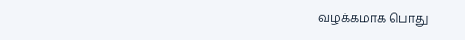வழக்கமாக பொது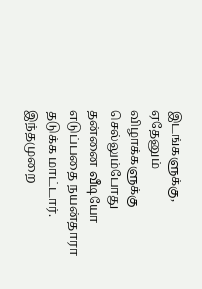இடங்களுக்கு, ஏதேனும் விழாக்களுக்கு செல்லும்போது தன்னை வீடியோ எடுப்பதை நயன்தாரா தடுக்க மாட்டார். இந்தமுறை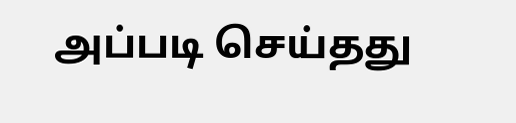அப்படி செய்தது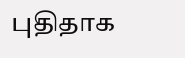புதிதாக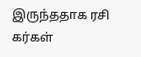இருந்ததாக ரசி கர்கள்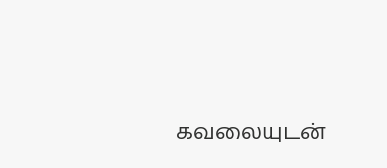கவலையுடன்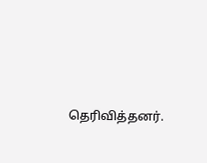தெரிவித்தனர்.